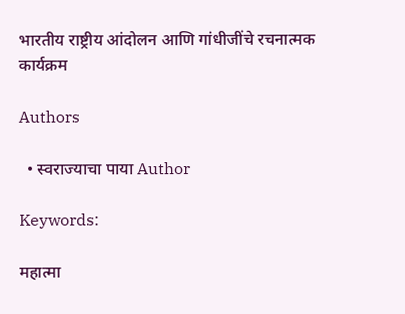भारतीय राष्ट्रीय आंदोलन आणि गांधीजींचे रचनात्मक कार्यक्रम

Authors

  • स्वराज्याचा पाया Author

Keywords:

महात्मा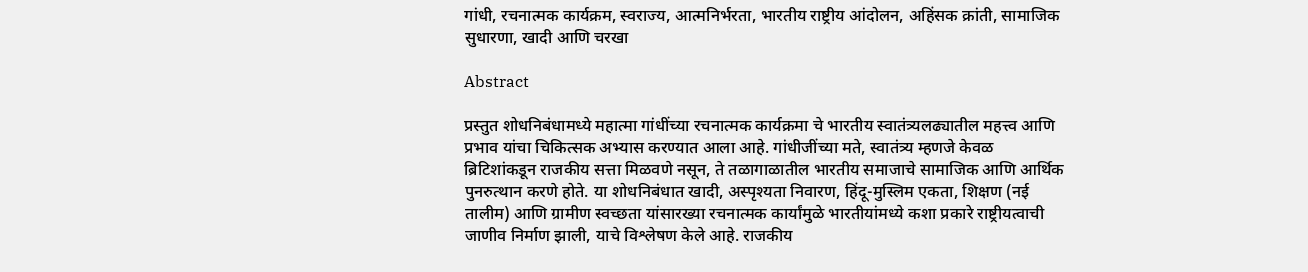गांधी, रचनात्मक कार्यक्रम, स्वराज्य, आत्मनिर्भरता, भारतीय राष्ट्रीय आंदोलन, अहिंसक क्रांती, सामाजिक सुधारणा, खादी आणि चरखा

Abstract

प्रस्तुत शोधनिबंधामध्ये महात्मा गांधींच्या रचनात्मक कार्यक्रमा चे भारतीय स्वातंत्र्यलढ्यातील महत्त्व आणि प्रभाव यांचा चिकित्सक अभ्यास करण्यात आला आहे. गांधीजींच्या मते, स्वातंत्र्य म्हणजे केवळ ब्रिटिशांकडून राजकीय सत्ता मिळवणे नसून, ते तळागाळातील भारतीय समाजाचे सामाजिक आणि आर्थिक पुनरुत्थान करणे होते. या शोधनिबंधात खादी, अस्पृश्यता निवारण, हिंदू-मुस्लिम एकता, शिक्षण (नई तालीम) आणि ग्रामीण स्वच्छता यांसारख्या रचनात्मक कार्यांमुळे भारतीयांमध्ये कशा प्रकारे राष्ट्रीयत्वाची जाणीव निर्माण झाली, याचे विश्लेषण केले आहे. राजकीय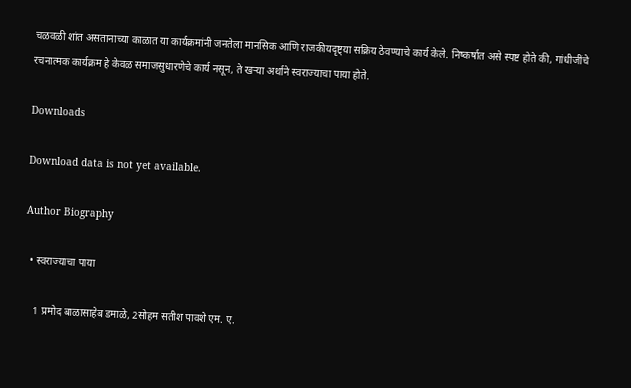चळवळी शांत असतानाच्या काळात या कार्यक्रमांनी जनतेला मानसिक आणि राजकीयदृष्ट्या सक्रिय ठेवण्याचे कार्य केले. निष्कर्षात असे स्पष्ट होते की, गांधीजींचे रचनात्मक कार्यक्रम हे केवळ समाजसुधारणेचे कार्य नसून, ते खऱ्या अर्थाने स्वराज्याचा पाया होते.

Downloads

Download data is not yet available.

Author Biography

  • स्वराज्याचा पाया

    1 प्रमोद बाळासाहेब डमाळे, 2सोहम सतीश पावशे एम. ए.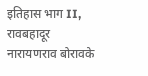इतिहास भाग II, रावबहादूर नारायणराव बोरावके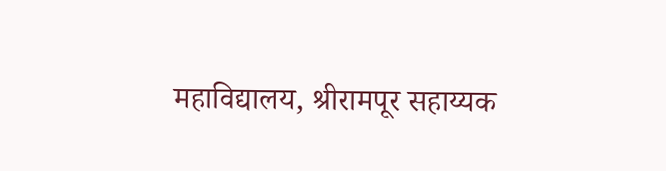महाविद्यालय, श्रीरामपूर सहाय्यक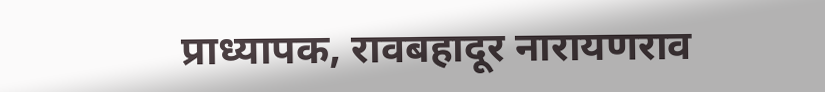प्राध्यापक, रावबहादूर नारायणराव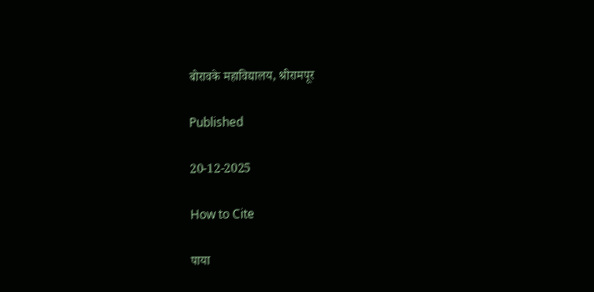बोरावके महाविद्यालय, श्रीरामपूर

Published

20-12-2025

How to Cite

पाया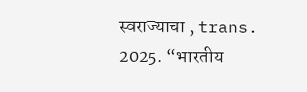स्वराज्याचा , trans. 2025. “भारतीय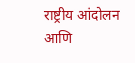राष्ट्रीय आंदोलन आणि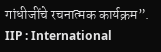गांधीजींचे रचनात्मक कार्यक्रम”. IIP : International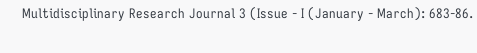Multidisciplinary Research Journal 3 (Issue - I (January - March): 683-86.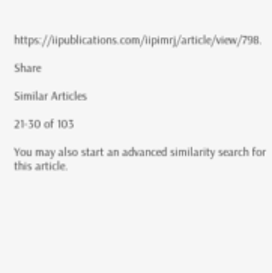https://iipublications.com/iipimrj/article/view/798.

Share

Similar Articles

21-30 of 103

You may also start an advanced similarity search for this article.